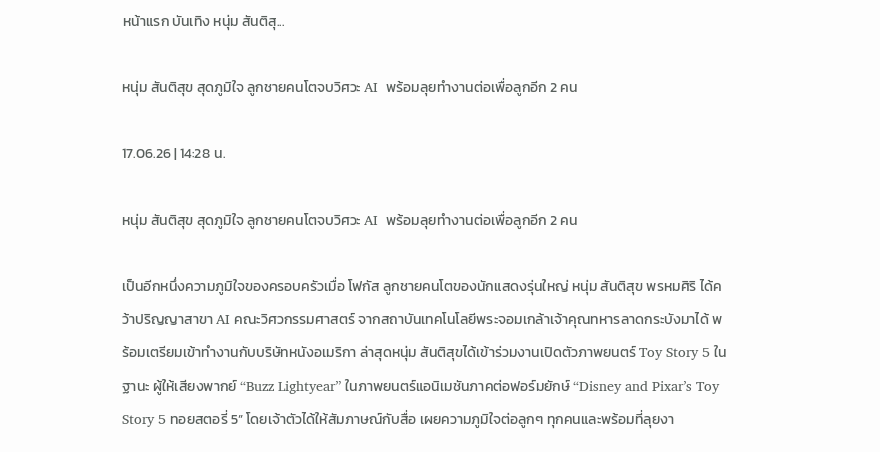หน้าแรก บันเทิง หนุ่ม สันติสุ...

หนุ่ม สันติสุข สุดภูมิใจ ลูกชายคนโตจบวิศวะ AI  พร้อมลุยทำงานต่อเพื่อลูกอีก 2 คน

17.06.26 | 14:28 น.

หนุ่ม สันติสุข สุดภูมิใจ ลูกชายคนโตจบวิศวะ AI  พร้อมลุยทำงานต่อเพื่อลูกอีก 2 คน

เป็นอีกหนึ่งความภูมิใจของครอบครัวเมื่อ โฟกัส ลูกชายคนโตของนักแสดงรุ่นใหญ่ หนุ่ม สันติสุข พรหมศิริ ได้คว้าปริญญาสาขา AI คณะวิศวกรรมศาสตร์ จากสถาบันเทคโนโลยีพระจอมเกล้าเจ้าคุณทหารลาดกระบังมาได้ พร้อมเตรียมเข้าทำงานกับบริษัทหนังอเมริกา ล่าสุดหนุ่ม สันติสุขได้เข้าร่วมงานเปิดตัวภาพยนตร์ Toy Story 5 ในฐานะ ผู้ให้เสียงพากย์ “Buzz Lightyear” ในภาพยนตร์แอนิเมชันภาคต่อฟอร์มยักษ์ “Disney and Pixar’s Toy Story 5 ทอยสตอรี่ 5” โดยเจ้าตัวได้ให้สัมภาษณ์กับสื่อ เผยความภูมิใจต่อลูกๆ ทุกคนและพร้อมที่ลุยงา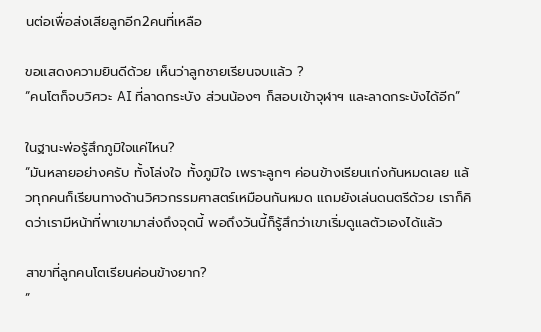นต่อเพื่อส่งเสียลูกอีก2คนที่เหลือ

ขอแสดงความยินดีด้วย เห็นว่าลูกชายเรียนจบแล้ว ?
“คนโตก็จบวิศวะ AI ที่ลาดกระบัง ส่วนน้องๆ ก็สอบเข้าจุฬาฯ และลาดกระบังได้อีก”

ในฐานะพ่อรู้สึกภูมิใจแค่ไหน?
“มันหลายอย่างครับ ทั้งโล่งใจ ทั้งภูมิใจ เพราะลูกๆ ค่อนข้างเรียนเก่งกันหมดเลย แล้วทุกคนก็เรียนทางด้านวิศวกรรมศาสตร์เหมือนกันหมด แถมยังเล่นดนตรีด้วย เราก็คิดว่าเรามีหน้าที่พาเขามาส่งถึงจุดนี้ พอถึงวันนี้ก็รู้สึกว่าเขาเริ่มดูแลตัวเองได้แล้ว

สาขาที่ลูกคนโตเรียนค่อนข้างยาก?
”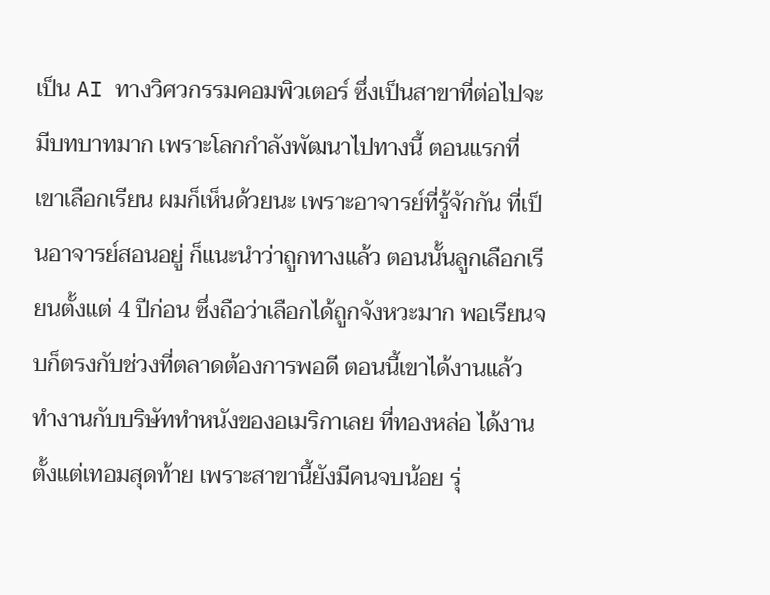เป็น AI ทางวิศวกรรมคอมพิวเตอร์ ซึ่งเป็นสาขาที่ต่อไปจะมีบทบาทมาก เพราะโลกกำลังพัฒนาไปทางนี้ ตอนแรกที่เขาเลือกเรียน ผมก็เห็นด้วยนะ เพราะอาจารย์ที่รู้จักกัน ที่เป็นอาจารย์สอนอยู่ ก็แนะนำว่าถูกทางแล้ว ตอนนั้นลูกเลือกเรียนตั้งแต่ 4 ปีก่อน ซึ่งถือว่าเลือกได้ถูกจังหวะมาก พอเรียนจบก็ตรงกับช่วงที่ตลาดต้องการพอดี ตอนนี้เขาได้งานแล้ว ทำงานกับบริษัททำหนังของอเมริกาเลย ที่ทองหล่อ ได้งานตั้งแต่เทอมสุดท้าย เพราะสาขานี้ยังมีคนจบน้อย รุ่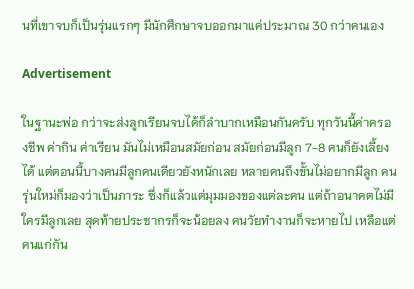นที่เขาจบก็เป็นรุ่นแรกๆ มีนักศึกษาจบออกมาแค่ประมาณ 30 กว่าคนเอง

Advertisement

ในฐานะพ่อ กว่าจะส่งลูกเรียนจบได้ก็ลำบากเหมือนกันครับ ทุกวันนี้ค่าครองชีพ ค่ากิน ค่าเรียน มันไม่เหมือนสมัยก่อน สมัยก่อนมีลูก 7-8 คนก็ยังเลี้ยงได้ แต่ตอนนี้บางคนมีลูกคนเดียวยังหนักเลย หลายคนถึงขั้นไม่อยากมีลูก คนรุ่นใหม่ก็มองว่าเป็นภาระ ซึ่งก็แล้วแต่มุมมองของแต่ละคน แต่ถ้าอนาคตไม่มีใครมีลูกเลย สุดท้ายประชากรก็จะน้อยลง คนวัยทำงานก็จะหายไป เหลือแต่คนแก่กัน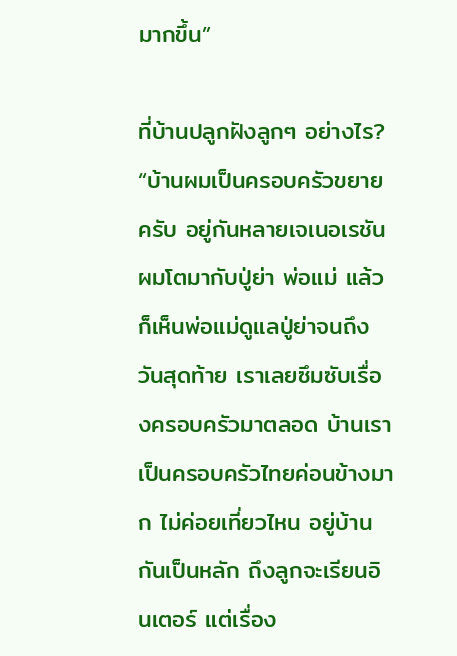มากขึ้น”

ที่บ้านปลูกฝังลูกๆ อย่างไร?
“บ้านผมเป็นครอบครัวขยายครับ อยู่กันหลายเจเนอเรชัน ผมโตมากับปู่ย่า พ่อแม่ แล้วก็เห็นพ่อแม่ดูแลปู่ย่าจนถึงวันสุดท้าย เราเลยซึมซับเรื่องครอบครัวมาตลอด บ้านเราเป็นครอบครัวไทยค่อนข้างมาก ไม่ค่อยเที่ยวไหน อยู่บ้านกันเป็นหลัก ถึงลูกจะเรียนอินเตอร์ แต่เรื่อง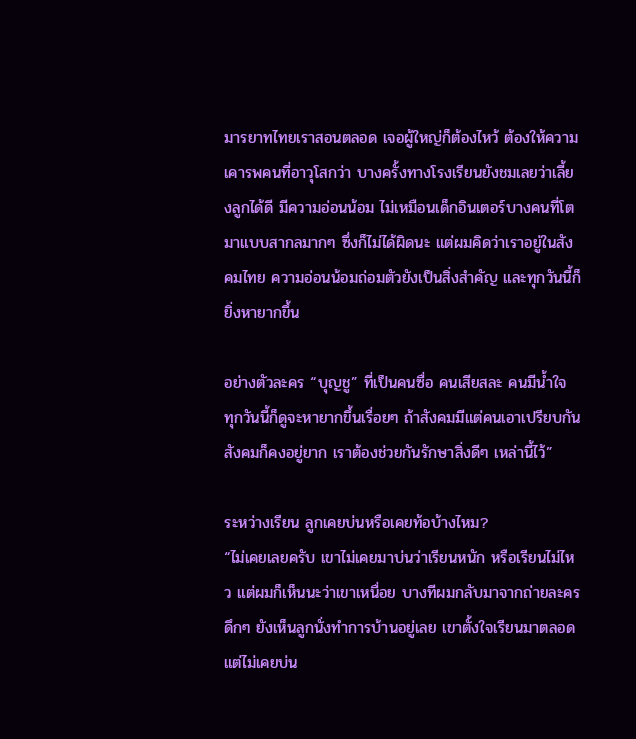มารยาทไทยเราสอนตลอด เจอผู้ใหญ่ก็ต้องไหว้ ต้องให้ความเคารพคนที่อาวุโสกว่า บางครั้งทางโรงเรียนยังชมเลยว่าเลี้ยงลูกได้ดี มีความอ่อนน้อม ไม่เหมือนเด็กอินเตอร์บางคนที่โตมาแบบสากลมากๆ ซึ่งก็ไม่ได้ผิดนะ แต่ผมคิดว่าเราอยู่ในสังคมไทย ความอ่อนน้อมถ่อมตัวยังเป็นสิ่งสำคัญ และทุกวันนี้ก็ยิ่งหายากขึ้น

อย่างตัวละคร “บุญชู” ที่เป็นคนซื่อ คนเสียสละ คนมีน้ำใจ ทุกวันนี้ก็ดูจะหายากขึ้นเรื่อยๆ ถ้าสังคมมีแต่คนเอาเปรียบกัน สังคมก็คงอยู่ยาก เราต้องช่วยกันรักษาสิ่งดีๆ เหล่านี้ไว้”

ระหว่างเรียน ลูกเคยบ่นหรือเคยท้อบ้างไหม?
“ไม่เคยเลยครับ เขาไม่เคยมาบ่นว่าเรียนหนัก หรือเรียนไม่ไหว แต่ผมก็เห็นนะว่าเขาเหนื่อย บางทีผมกลับมาจากถ่ายละครดึกๆ ยังเห็นลูกนั่งทำการบ้านอยู่เลย เขาตั้งใจเรียนมาตลอด แต่ไม่เคยบ่น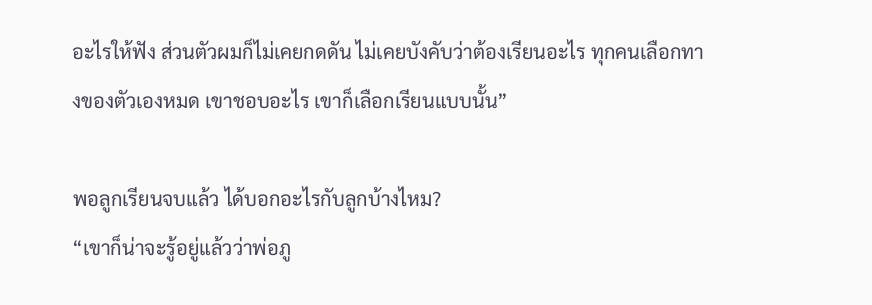อะไรให้ฟัง ส่วนตัวผมก็ไม่เคยกดดัน ไม่เคยบังคับว่าต้องเรียนอะไร ทุกคนเลือกทางของตัวเองหมด เขาชอบอะไร เขาก็เลือกเรียนแบบนั้น”

พอลูกเรียนจบแล้ว ได้บอกอะไรกับลูกบ้างไหม?
“เขาก็น่าจะรู้อยู่แล้วว่าพ่อภู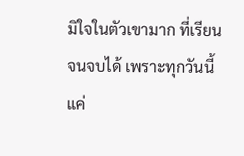มิใจในตัวเขามาก ที่เรียนจนจบได้ เพราะทุกวันนี้แค่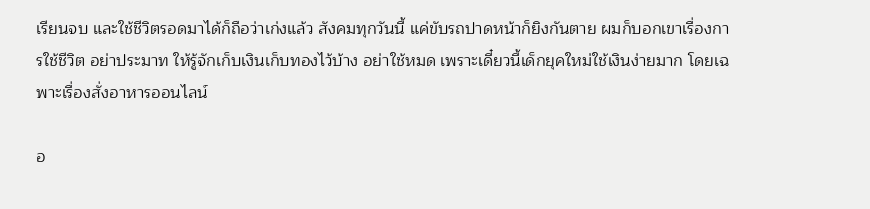เรียนจบ และใช้ชีวิตรอดมาได้ก็ถือว่าเก่งแล้ว สังคมทุกวันนี้ แค่ขับรถปาดหน้าก็ยิงกันตาย ผมก็บอกเขาเรื่องการใช้ชีวิต อย่าประมาท ให้รู้จักเก็บเงินเก็บทองไว้บ้าง อย่าใช้หมด เพราะเดี๋ยวนี้เด็กยุคใหม่ใช้เงินง่ายมาก โดยเฉพาะเรื่องสั่งอาหารออนไลน์

อ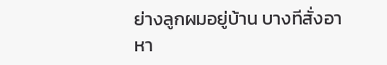ย่างลูกผมอยู่บ้าน บางทีสั่งอาหา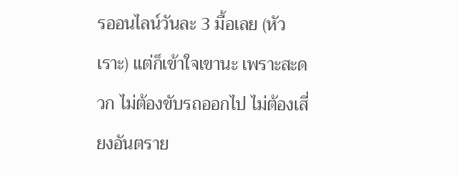รออนไลน์วันละ 3 มื้อเลย (หัวเราะ) แต่ก็เข้าใจเขานะ เพราะสะดวก ไม่ต้องขับรถออกไป ไม่ต้องเสี่ยงอันตราย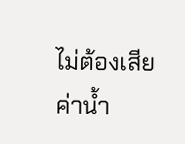ไม่ต้องเสียค่าน้ำ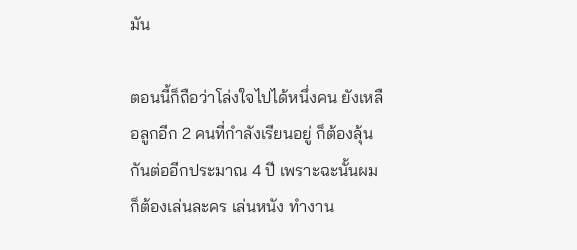มัน

ตอนนี้ก็ถือว่าโล่งใจไปได้หนึ่งคน ยังเหลือลูกอีก 2 คนที่กำลังเรียนอยู่ ก็ต้องลุ้นกันต่ออีกประมาณ 4 ปี เพราะฉะนั้นผมก็ต้องเล่นละคร เล่นหนัง ทำงาน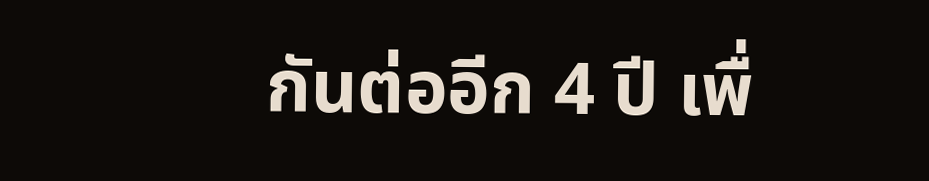กันต่ออีก 4 ปี เพื่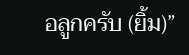อลูกครับ (ยิ้ม)”